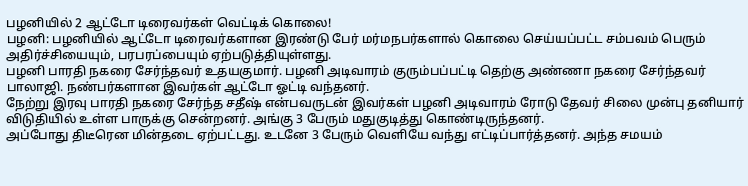பழனியில் 2 ஆட்டோ டிரைவர்கள் வெட்டிக் கொலை!
பழனி: பழனியில் ஆட்டோ டிரைவர்களான இரண்டு பேர் மர்மநபர்களால் கொலை செய்யப்பட்ட சம்பவம் பெரும் அதிர்ச்சியையும், பரபரப்பையும் ஏற்படுத்தியுள்ளது.
பழனி பாரதி நகரை சேர்ந்தவர் உதயகுமார். பழனி அடிவாரம் குரும்பப்பட்டி தெற்கு அண்ணா நகரை சேர்ந்தவர் பாலாஜி. நண்பர்களான இவர்கள் ஆட்டோ ஓட்டி வந்தனர்.
நேற்று இரவு பாரதி நகரை சேர்ந்த சதீஷ் என்பவருடன் இவர்கள் பழனி அடிவாரம் ரோடு தேவர் சிலை முன்பு தனியார் விடுதியில் உள்ள பாருக்கு சென்றனர். அங்கு 3 பேரும் மதுகுடித்து கொண்டிருந்தனர்.
அப்போது திடீரென மின்தடை ஏற்பட்டது. உடனே 3 பேரும் வெளியே வந்து எட்டிப்பார்த்தனர். அந்த சமயம்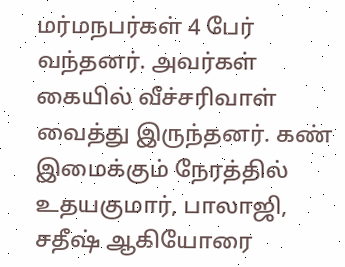மர்மநபர்கள் 4 பேர் வந்தனர். அவர்கள் கையில் வீச்சரிவாள் வைத்து இருந்தனர். கண் இமைக்கும் நேரத்தில் உதயகுமார், பாலாஜி, சதீஷ் ஆகியோரை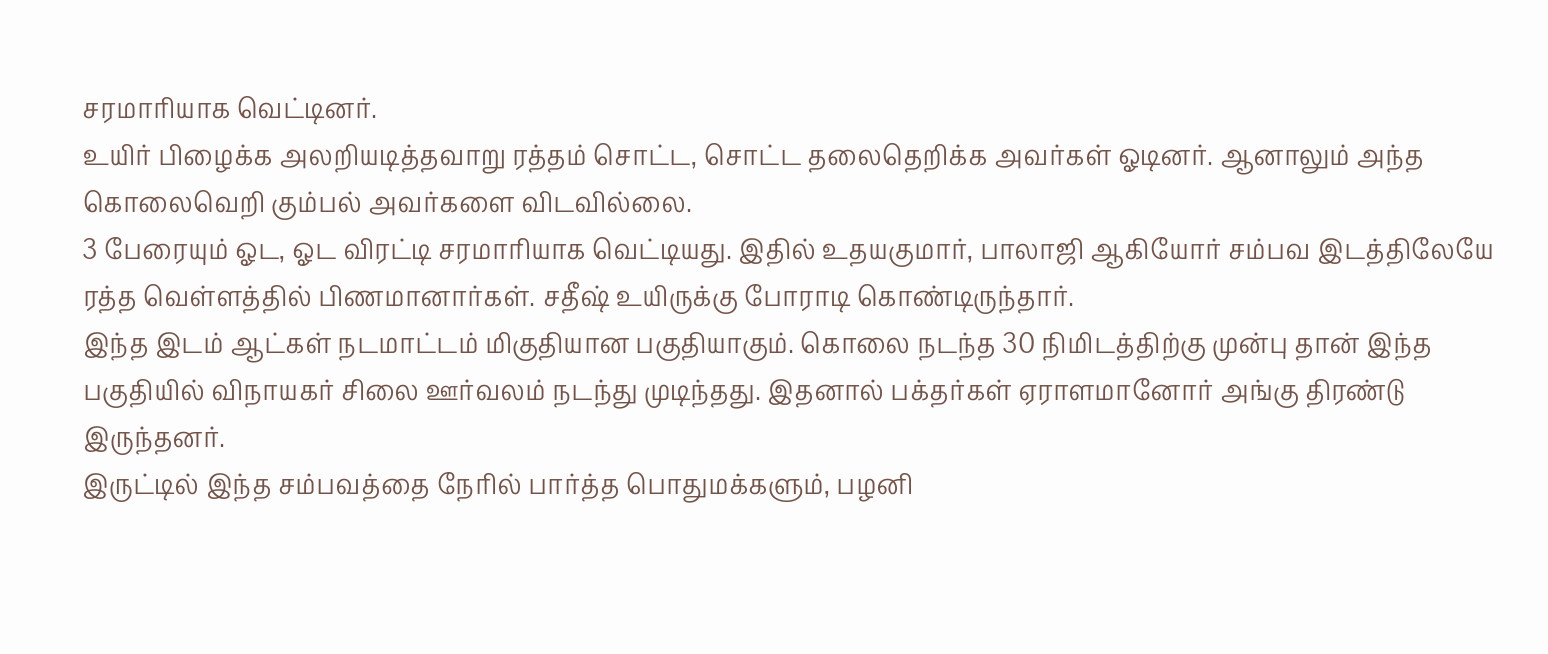சரமாரியாக வெட்டினர்.
உயிர் பிழைக்க அலறியடித்தவாறு ரத்தம் சொட்ட, சொட்ட தலைதெறிக்க அவர்கள் ஓடினர். ஆனாலும் அந்த கொலைவெறி கும்பல் அவர்களை விடவில்லை.
3 பேரையும் ஓட, ஓட விரட்டி சரமாரியாக வெட்டியது. இதில் உதயகுமார், பாலாஜி ஆகியோர் சம்பவ இடத்திலேயே ரத்த வெள்ளத்தில் பிணமானார்கள். சதீஷ் உயிருக்கு போராடி கொண்டிருந்தார்.
இந்த இடம் ஆட்கள் நடமாட்டம் மிகுதியான பகுதியாகும். கொலை நடந்த 30 நிமிடத்திற்கு முன்பு தான் இந்த பகுதியில் விநாயகர் சிலை ஊர்வலம் நடந்து முடிந்தது. இதனால் பக்தர்கள் ஏராளமானோர் அங்கு திரண்டு இருந்தனர்.
இருட்டில் இந்த சம்பவத்தை நேரில் பார்த்த பொதுமக்களும், பழனி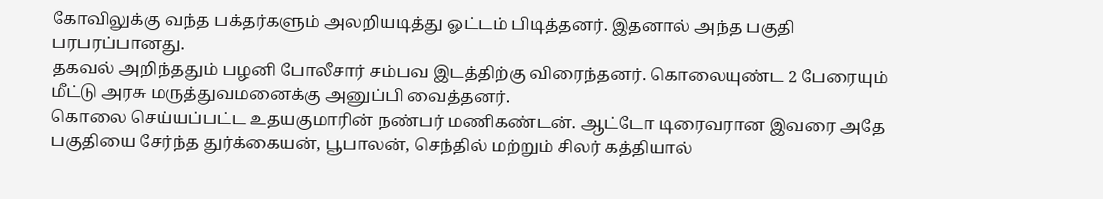கோவிலுக்கு வந்த பக்தர்களும் அலறியடித்து ஓட்டம் பிடித்தனர். இதனால் அந்த பகுதி பரபரப்பானது.
தகவல் அறிந்ததும் பழனி போலீசார் சம்பவ இடத்திற்கு விரைந்தனர். கொலையுண்ட 2 பேரையும் மீட்டு அரசு மருத்துவமனைக்கு அனுப்பி வைத்தனர்.
கொலை செய்யப்பட்ட உதயகுமாரின் நண்பர் மணிகண்டன். ஆட்டோ டிரைவரான இவரை அதே பகுதியை சேர்ந்த துர்க்கையன், பூபாலன், செந்தில் மற்றும் சிலர் கத்தியால்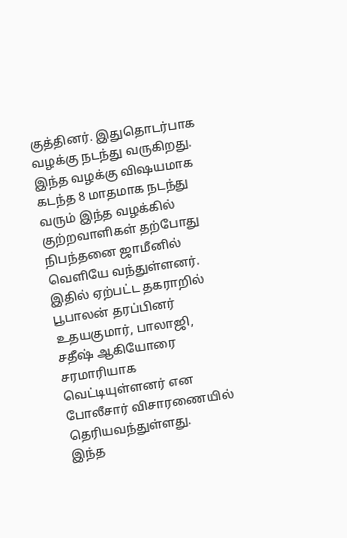குத்தினர். இதுதொடர்பாக வழக்கு நடந்து வருகிறது.
இந்த வழக்கு விஷயமாக கடந்த 8 மாதமாக நடந்து வரும் இந்த வழக்கில் குற்றவாளிகள் தற்போது நிபந்தனை ஜாமீனில் வெளியே வந்துள்ளனர். இதில் ஏற்பட்ட தகராறில் பூபாலன் தரப்பினர் உதயகுமார், பாலாஜி, சதீஷ் ஆகியோரை சரமாரியாக வெட்டியுள்ளனர் என போலீசார் விசாரணையில் தெரியவந்துள்ளது.
இந்த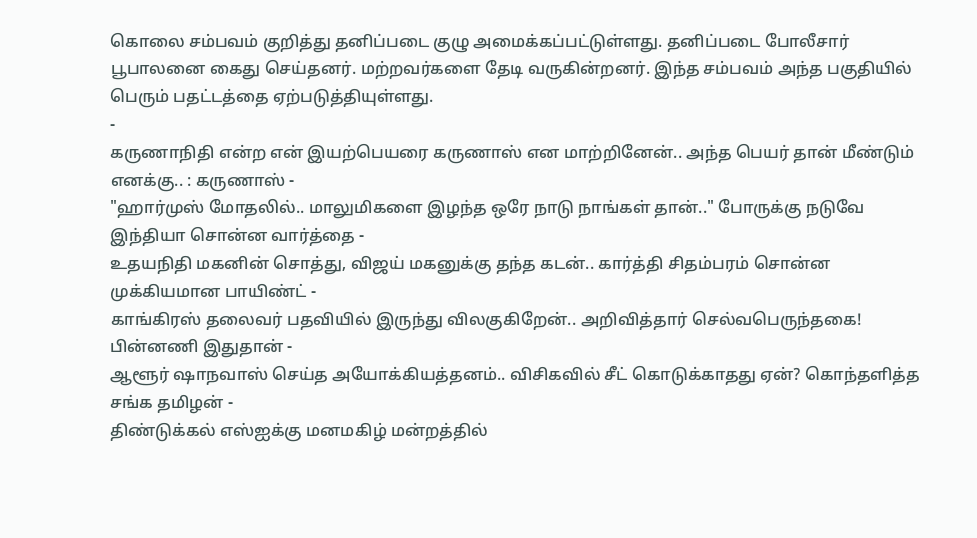கொலை சம்பவம் குறித்து தனிப்படை குழு அமைக்கப்பட்டுள்ளது. தனிப்படை போலீசார் பூபாலனை கைது செய்தனர். மற்றவர்களை தேடி வருகின்றனர். இந்த சம்பவம் அந்த பகுதியில் பெரும் பதட்டத்தை ஏற்படுத்தியுள்ளது.
-
கருணாநிதி என்ற என் இயற்பெயரை கருணாஸ் என மாற்றினேன்.. அந்த பெயர் தான் மீண்டும் எனக்கு.. : கருணாஸ் -
"ஹார்முஸ் மோதலில்.. மாலுமிகளை இழந்த ஒரே நாடு நாங்கள் தான்.." போருக்கு நடுவே இந்தியா சொன்ன வார்த்தை -
உதயநிதி மகனின் சொத்து, விஜய் மகனுக்கு தந்த கடன்.. கார்த்தி சிதம்பரம் சொன்ன முக்கியமான பாயிண்ட் -
காங்கிரஸ் தலைவர் பதவியில் இருந்து விலகுகிறேன்.. அறிவித்தார் செல்வபெருந்தகை! பின்னணி இதுதான் -
ஆளூர் ஷாநவாஸ் செய்த அயோக்கியத்தனம்.. விசிகவில் சீட் கொடுக்காதது ஏன்? கொந்தளித்த சங்க தமிழன் -
திண்டுக்கல் எஸ்ஐக்கு மனமகிழ் மன்றத்தில்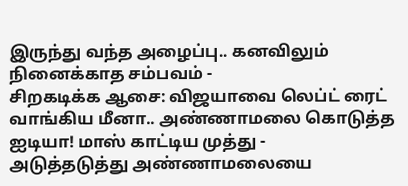இருந்து வந்த அழைப்பு.. கனவிலும் நினைக்காத சம்பவம் -
சிறகடிக்க ஆசை: விஜயாவை லெப்ட் ரைட் வாங்கிய மீனா.. அண்ணாமலை கொடுத்த ஐடியா! மாஸ் காட்டிய முத்து -
அடுத்தடுத்து அண்ணாமலையை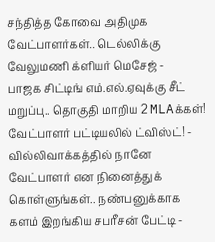சந்தித்த கோவை அதிமுக வேட்பாளர்கள்.. டெல்லிக்கு வேலுமணி க்ளியர் மெசேஜ் -
பாஜக சிட்டிங் எம்.எல்.ஏவுக்கு சீட் மறுப்பு.. தொகுதி மாறிய 2 MLAக்கள்! வேட்பாளர் பட்டியலில் ட்விஸ்ட்! -
வில்லிவாக்கத்தில் நானே வேட்பாளர் என நினைத்துக் கொள்ளுங்கள்.. நண்பனுக்காக களம் இறங்கிய சபரீசன் பேட்டி -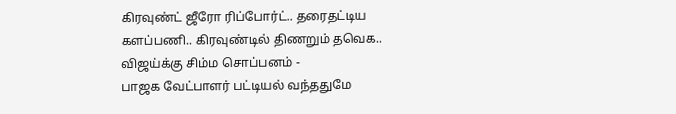கிரவுண்ட் ஜீரோ ரிப்போர்ட்.. தரைதட்டிய களப்பணி.. கிரவுண்டில் திணறும் தவெக.. விஜய்க்கு சிம்ம சொப்பனம் -
பாஜக வேட்பாளர் பட்டியல் வந்ததுமே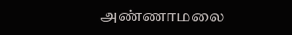அண்ணாமலை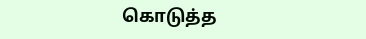கொடுத்த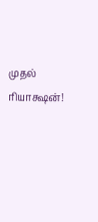முதல் ரியாக்ஷன்!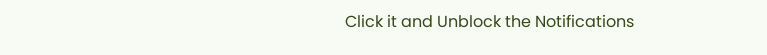Click it and Unblock the Notifications